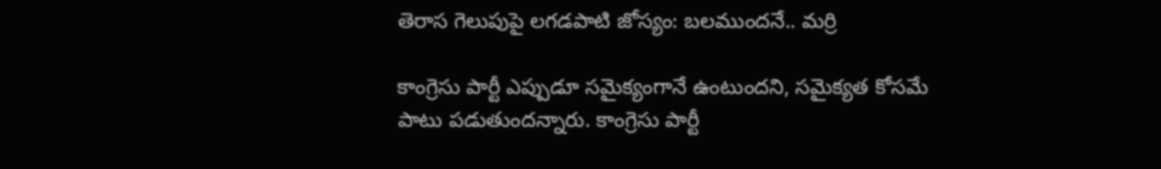తెరాస గెలుపుపై లగడపాటి జోస్యం: బలముందనే.. మర్రి

కాంగ్రెసు పార్టీ ఎప్పుడూ సమైక్యంగానే ఉంటుందని, సమైక్యత కోసమే పాటు పడుతుందన్నారు. కాంగ్రెసు పార్టీ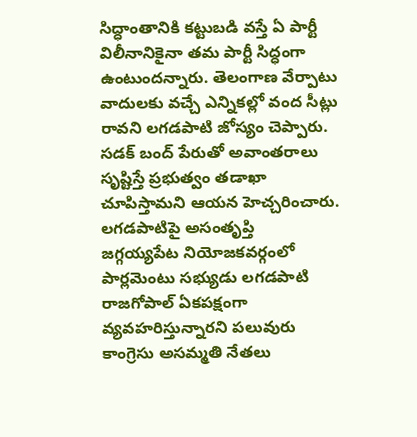సిద్ధాంతానికి కట్టుబడి వస్తే ఏ పార్టీ విలీనానికైనా తమ పార్టీ సిద్ధంగా ఉంటుందన్నారు. తెలంగాణ వేర్పాటు వాదులకు వచ్చే ఎన్నికల్లో వంద సీట్లు రావని లగడపాటి జోస్యం చెప్పారు. సడక్ బంద్ పేరుతో అవాంతరాలు సృష్టిస్తే ప్రభుత్వం తడాఖా చూపిస్తామని ఆయన హెచ్చరించారు.
లగడపాటిపై అసంతృప్తి
జగ్గయ్యపేట నియోజకవర్గంలో పార్లమెంటు సభ్యుడు లగడపాటి రాజగోపాల్ ఏకపక్షంగా వ్యవహరిస్తున్నారని పలువురు కాంగ్రెసు అసమ్మతి నేతలు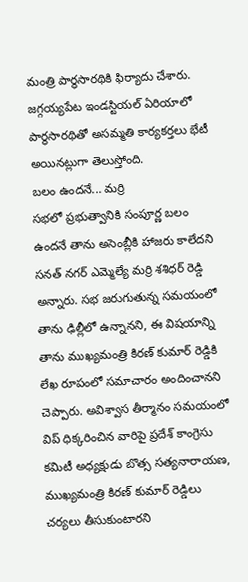మంత్రి పార్థసారథికి ఫిర్యాదు చేశారు. జగ్గయ్యపేట ఇండస్టియల్ ఏరియాలో పార్థసారథితో అసమ్మతి కార్యకర్తలు భేటీ అయినట్లుగా తెలుస్తోంది.
బలం ఉందనే... మర్రి
సభలో ప్రభుత్వానికి సంపూర్ణ బలం ఉందనే తాను అసెంబ్లీకి హాజరు కాలేదని సనత్ నగర్ ఎమ్మెల్యే మర్రి శశిధర్ రెడ్డి అన్నారు. సభ జరుగుతున్న సమయంలో తాను ఢిల్లీలో ఉన్నానని, ఈ విషయాన్ని తాను ముఖ్యమంత్రి కిరణ్ కుమార్ రెడ్డికి లేఖ రూపంలో సమాచారం అందించానని చెప్పారు. అవిశ్వాస తీర్మానం సమయంలో విప్ ధిక్కరించిన వారిపై ప్రదేశ్ కాంగ్రెసు కమిటీ అధ్యక్షుడు బొత్స సత్యనారాయణ, ముఖ్యమంత్రి కిరణ్ కుమార్ రెడ్డిలు చర్యలు తీసుకుంటారని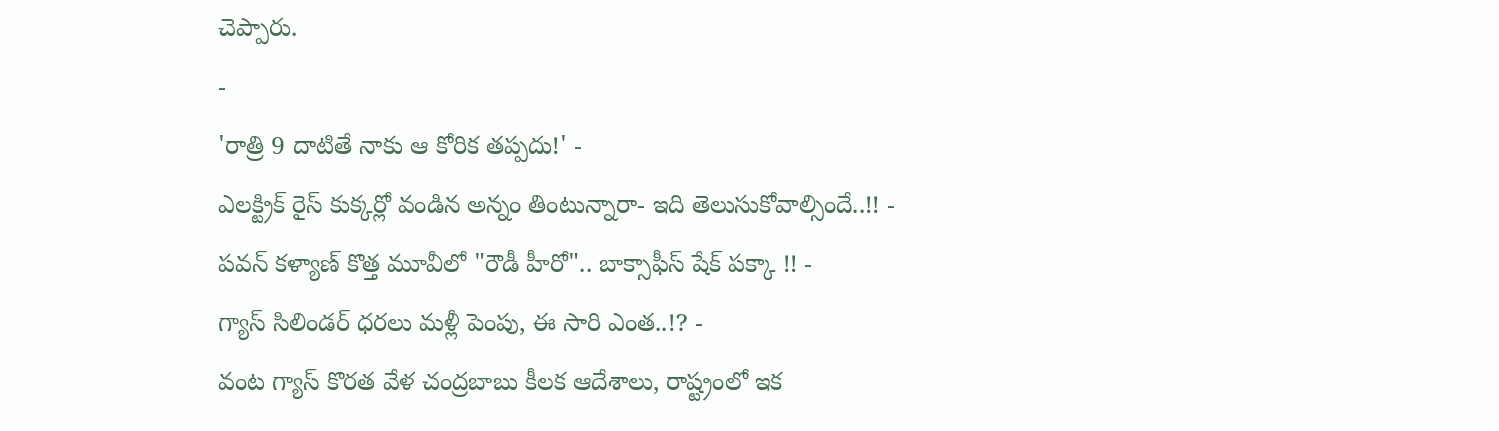చెప్పారు.
-
'రాత్రి 9 దాటితే నాకు ఆ కోరిక తప్పదు!' -
ఎలక్ట్రిక్ రైస్ కుక్కర్లో వండిన అన్నం తింటున్నారా- ఇది తెలుసుకోవాల్సిందే..!! -
పవన్ కళ్యాణ్ కొత్త మూవీలో "రౌడీ హీరో".. బాక్సాఫీస్ షేక్ పక్కా !! -
గ్యాస్ సిలిండర్ ధరలు మళ్లీ పెంపు, ఈ సారి ఎంత..!? -
వంట గ్యాస్ కొరత వేళ చంద్రబాబు కీలక ఆదేశాలు, రాష్ట్రంలో ఇక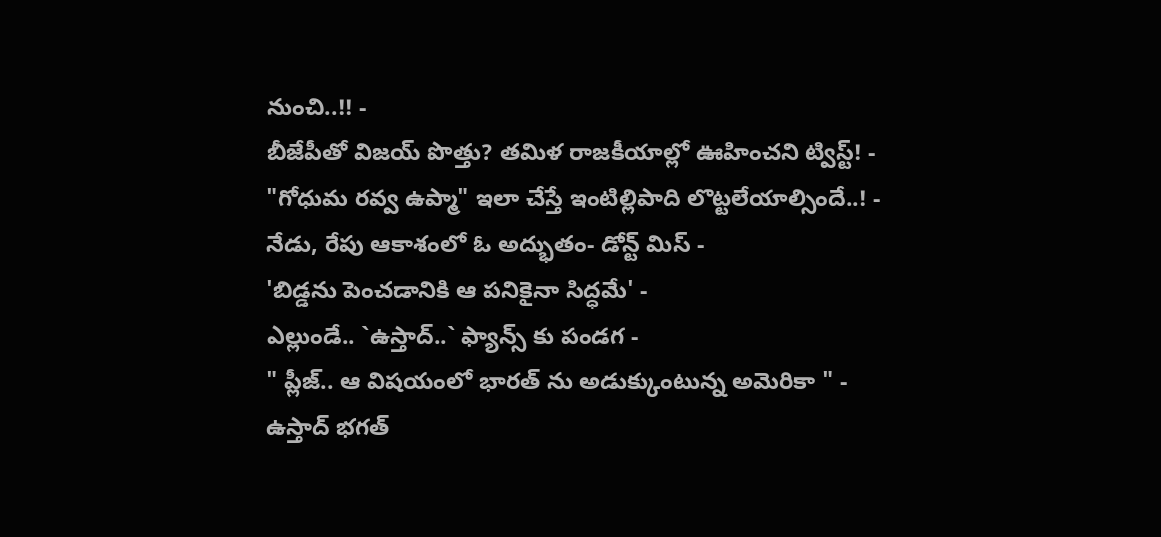నుంచి..!! -
బీజేపీతో విజయ్ పొత్తు? తమిళ రాజకీయాల్లో ఊహించని ట్విస్ట్! -
"గోధుమ రవ్వ ఉప్మా" ఇలా చేస్తే ఇంటిల్లిపాది లొట్టలేయాల్సిందే..! -
నేడు, రేపు ఆకాశంలో ఓ అద్భుతం- డోన్ట్ మిస్ -
'బిడ్డను పెంచడానికి ఆ పనికైనా సిద్ధమే' -
ఎల్లుండే.. `ఉస్తాద్..` ఫ్యాన్స్ కు పండగ -
" ప్లీజ్.. ఆ విషయంలో భారత్ ను అడుక్కుంటున్న అమెరికా " -
ఉస్తాద్ భగత్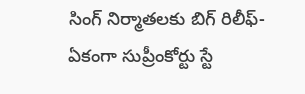సింగ్ నిర్మాతలకు బిగ్ రిలీఫ్- ఏకంగా సుప్రీంకోర్టు స్టే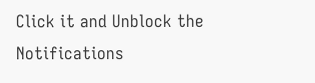Click it and Unblock the Notifications